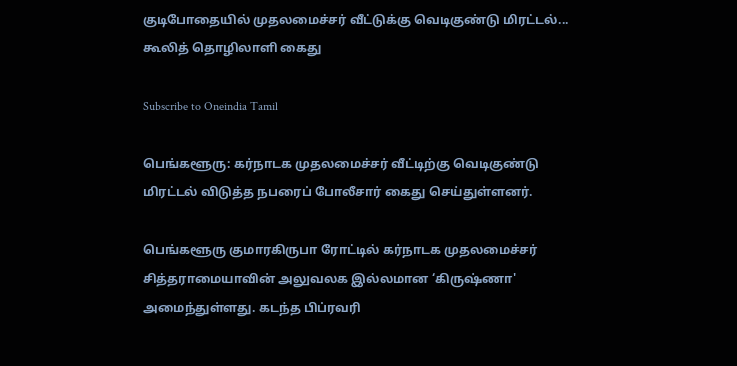குடிபோதையில் முதலமைச்சர் வீட்டுக்கு வெடிகுண்டு மிரட்டல்... கூலித் தொழிலாளி கைது

Subscribe to Oneindia Tamil

பெங்களூரு: கர்நாடக முதலமைச்சர் வீட்டிற்கு வெடிகுண்டு மிரட்டல் விடுத்த நபரைப் போலீசார் கைது செய்துள்ளனர்.

பெங்களூரு குமாரகிருபா ரோட்டில் கர்நாடக முதலமைச்சர் சித்தராமையாவின் அலுவலக இல்லமான ‘கிருஷ்ணா' அமைந்துள்ளது. கடந்த பிப்ரவரி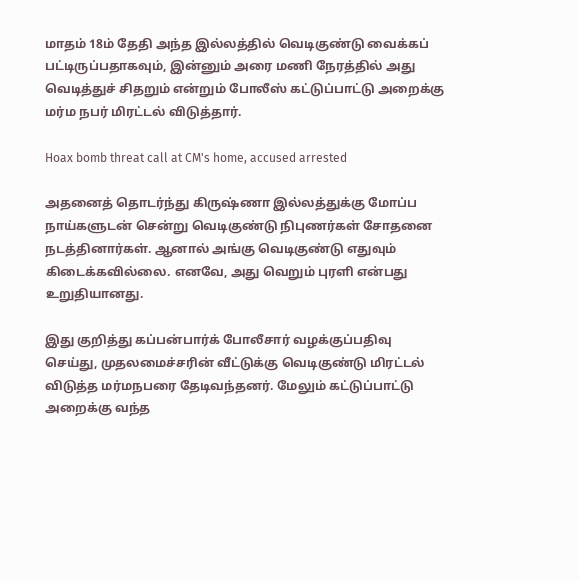மாதம் 18ம் தேதி அந்த இல்லத்தில் வெடிகுண்டு வைக்கப் பட்டிருப்பதாகவும், இன்னும் அரை மணி நேரத்தில் அது வெடித்துச் சிதறும் என்றும் போலீஸ் கட்டுப்பாட்டு அறைக்கு மர்ம நபர் மிரட்டல் விடுத்தார்.

Hoax bomb threat call at CM's home, accused arrested

அதனைத் தொடர்ந்து கிருஷ்ணா இல்லத்துக்கு மோப்ப நாய்களுடன் சென்று வெடிகுண்டு நிபுணர்கள் சோதனை நடத்தினார்கள். ஆனால் அங்கு வெடிகுண்டு எதுவும் கிடைக்கவில்லை. எனவே, அது வெறும் புரளி என்பது உறுதியானது.

இது குறித்து கப்பன்பார்க் போலீசார் வழக்குப்பதிவு செய்து, முதலமைச்சரின் வீட்டுக்கு வெடிகுண்டு மிரட்டல் விடுத்த மர்மநபரை தேடிவந்தனர். மேலும் கட்டுப்பாட்டு அறைக்கு வந்த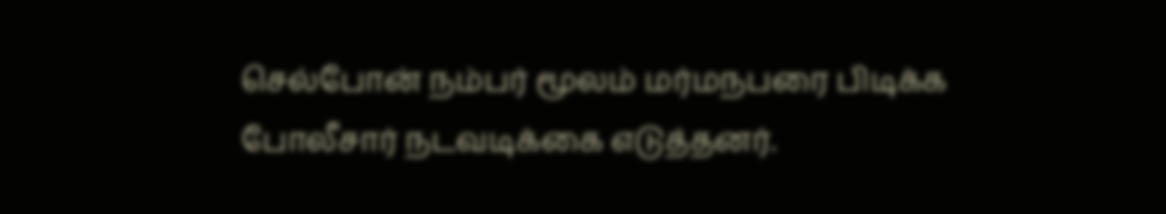செல்போன் நம்பர் மூலம் மர்மநபரை பிடிக்க போலீசார் நடவடிக்கை எடுத்தனர்.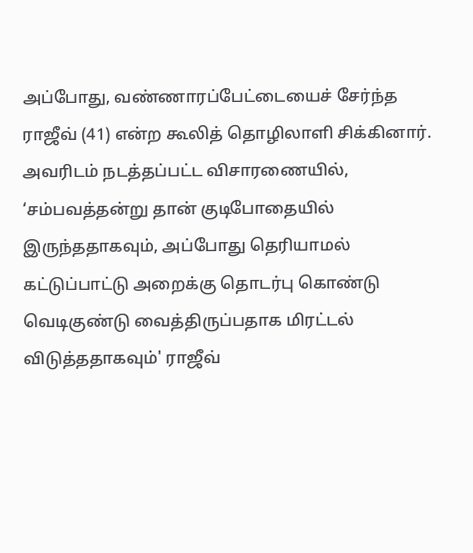அப்போது, வண்ணாரப்பேட்டையைச் சேர்ந்த ராஜீவ் (41) என்ற கூலித் தொழிலாளி சிக்கினார். அவரிடம் நடத்தப்பட்ட விசாரணையில், ‘சம்பவத்தன்று தான் குடிபோதையில் இருந்ததாகவும், அப்போது தெரியாமல் கட்டுப்பாட்டு அறைக்கு தொடர்பு கொண்டு வெடிகுண்டு வைத்திருப்பதாக மிரட்டல் விடுத்ததாகவும்' ராஜீவ்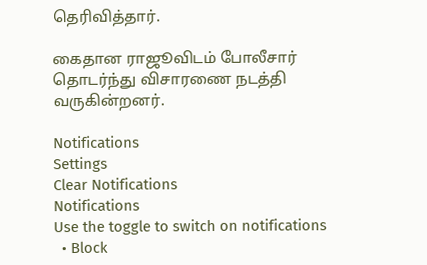தெரிவித்தார்.

கைதான ராஜூவிடம் போலீசார் தொடர்ந்து விசாரணை நடத்தி வருகின்றனர்.

Notifications
Settings
Clear Notifications
Notifications
Use the toggle to switch on notifications
  • Block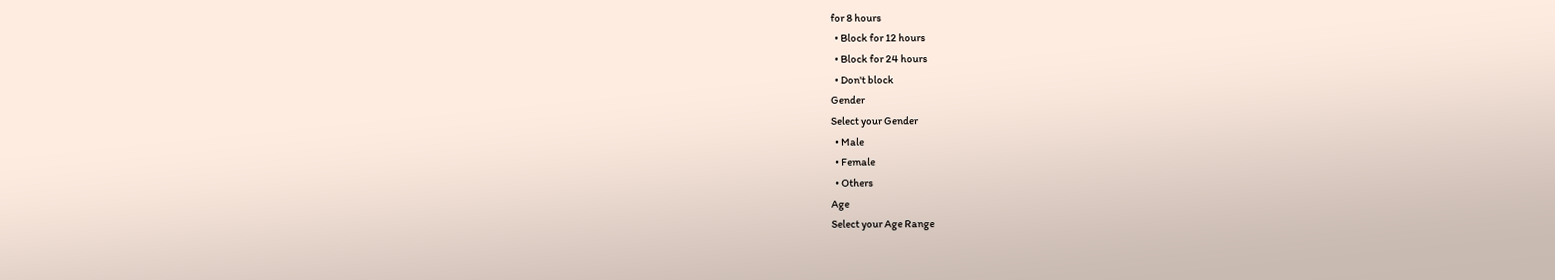for 8 hours
  • Block for 12 hours
  • Block for 24 hours
  • Don't block
Gender
Select your Gender
  • Male
  • Female
  • Others
Age
Select your Age Range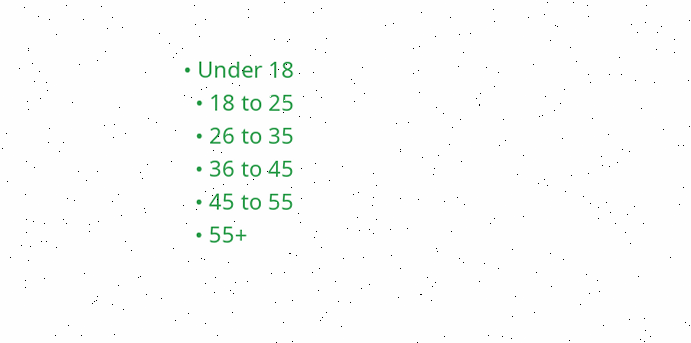• Under 18
  • 18 to 25
  • 26 to 35
  • 36 to 45
  • 45 to 55
  • 55+